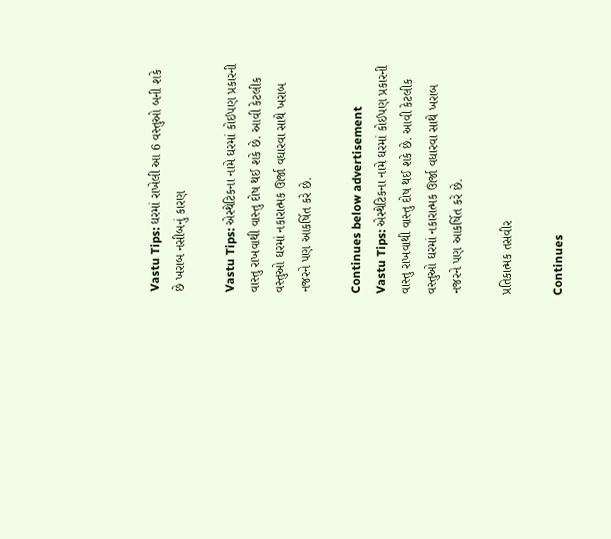Vastu Tips: ઘરમાં રાખેલી આ 6 વસ્તુઓ બની શકે છે ખરાબ નસીબનું કારણ

Vastu Tips: એસ્થેટિકના નામે ઘરમાં કોઈપણ પ્રકારની વાસ્તુ રાખવાથી વાસ્તુ દોષ થઈ શકે છે. આવી કેટલીક વસ્તુઓ ઘરમાં નકારાત્મક ઊર્જા વધારવા સાથે ખરાબ નજરને પણ આકર્ષિત કરે છે.

Continues below advertisement
Vastu Tips: એસ્થેટિકના નામે ઘરમાં કોઈપણ પ્રકારની વાસ્તુ રાખવાથી વાસ્તુ દોષ થઈ શકે છે. આવી કેટલીક વસ્તુઓ ઘરમાં નકારાત્મક ઊર્જા વધારવા સાથે ખરાબ નજરને પણ આકર્ષિત કરે છે.

પ્રતિકાત્મક તસવીર

Continues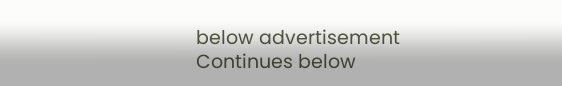below advertisement
Continues below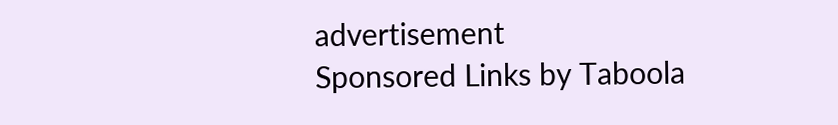advertisement
Sponsored Links by Taboola